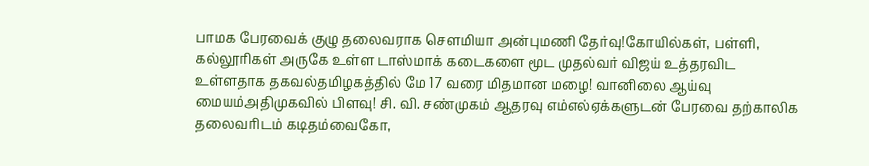பாமக பேரவைக் குழு தலைவராக செளமியா அன்புமணி தேர்வு!கோயில்கள், பள்ளி, கல்லூரிகள் அருகே உள்ள டாஸ்மாக் கடைகளை மூட முதல்வர் விஜய் உத்தரவிட உள்ளதாக தகவல்தமிழகத்தில் மே 17 வரை மிதமான மழை! வானிலை ஆய்வு மையம்அதிமுகவில் பிளவு! சி. வி. சண்முகம் ஆதரவு எம்எல்ஏக்களுடன் பேரவை தற்காலிக தலைவரிடம் கடிதம்வைகோ,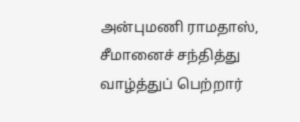அன்புமணி ராமதாஸ், சீமானைச் சந்தித்து வாழ்த்துப் பெற்றார்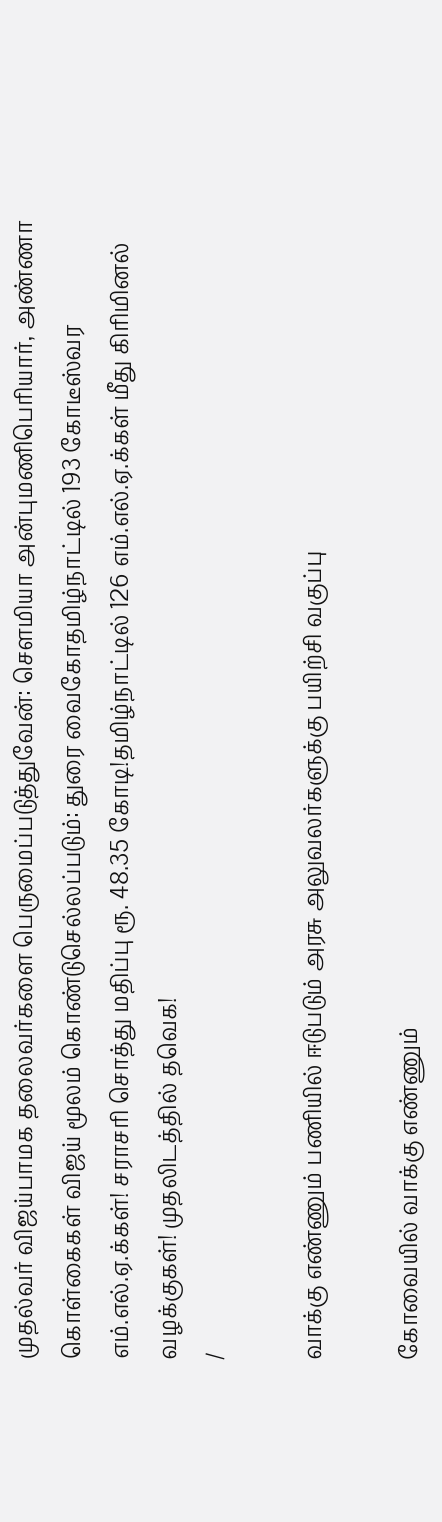முதல்வர் விஜய்பாமக தலைவர்களை பெருமைப்படுத்துவேன்: செளமியா அன்புமணிபெரியார், அண்ணா கொள்கைகள் விஜய் மூலம் கொண்டுசெல்லப்படும்: துரை வைகோதமிழ்நாட்டில் 193 கோடீஸ்வர எம்.எல்.ஏ.க்கள்! சராசரி சொத்து மதிப்பு ரூ. 48.35 கோடி!தமிழ்நாட்டில் 126 எம்.எல்.ஏ.க்கள் மீது கிரிமினல் வழக்குகள்! முதலிடத்தில் தவெக!
/

வாக்கு எண்ணும் பணியில் ஈடுபடும் அரசு அலுவலர்களுக்கு பயிற்சி வகுப்பு

கோவையில் வாக்கு எண்ணும்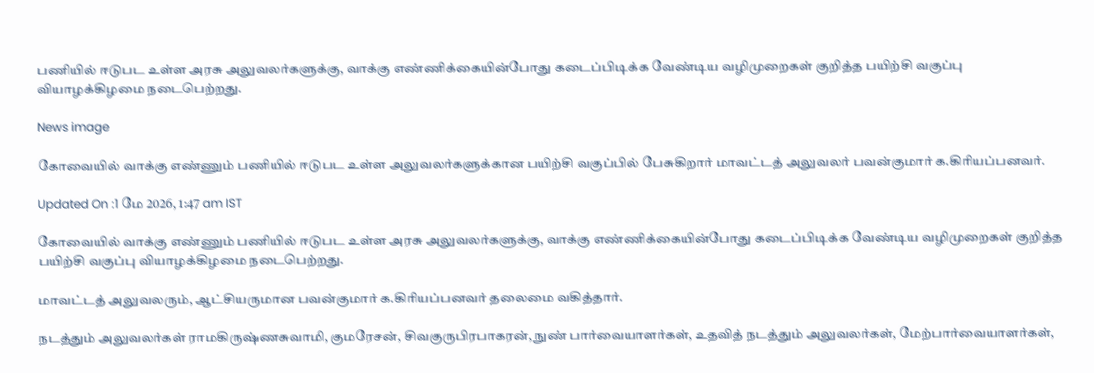பணியில் ஈடுபட உள்ள அரசு அலுவலர்களுக்கு, வாக்கு எண்ணிக்கையின்போது கடைப்பிடிக்க வேண்டிய வழிமுறைகள் குறித்த பயிற்சி வகுப்பு வியாழக்கிழமை நடைபெற்றது.

News image

கோவையில் வாக்கு எண்ணும் பணியில் ஈடுபட உள்ள அலுவலர்களுக்கான பயிற்சி வகுப்பில் பேசுகிறார் மாவட்டத் அலுவலர் பவன்குமார் க.கிரியப்பனவர்.

Updated On :1 மே 2026, 1:47 am IST

கோவையில் வாக்கு எண்ணும் பணியில் ஈடுபட உள்ள அரசு அலுவலர்களுக்கு, வாக்கு எண்ணிக்கையின்போது கடைப்பிடிக்க வேண்டிய வழிமுறைகள் குறித்த பயிற்சி வகுப்பு வியாழக்கிழமை நடைபெற்றது.

மாவட்டத் அலுவலரும், ஆட்சியருமான பவன்குமார் க.கிரியப்பனவர் தலைமை வகித்தார்.

நடத்தும் அலுவலர்கள் ராமகிருஷ்ணசுவாமி, குமரேசன், சிவகுருபிரபாகரன், நுண் பார்வையாளர்கள், உதவித் நடத்தும் அலுவலர்கள், மேற்பார்வையாளர்கள்,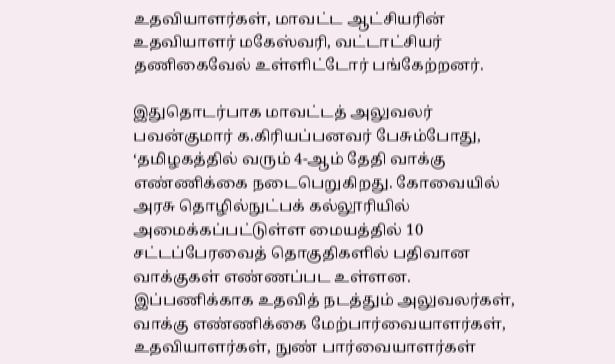உதவியாளர்கள், மாவட்ட ஆட்சியரின் உதவியாளர் மகேஸ்வரி, வட்டாட்சியர் தணிகைவேல் உள்ளிட்டோர் பங்கேற்றனர்.

இதுதொடர்பாக மாவட்டத் அலுவலர் பவன்குமார் க.கிரியப்பனவர் பேசும்போது, ‘தமிழகத்தில் வரும் 4-ஆம் தேதி வாக்கு எண்ணிக்கை நடைபெறுகிறது. கோவையில் அரசு தொழில்நுட்பக் கல்லூரியில் அமைக்கப்பட்டுள்ள மையத்தில் 10 சட்டப்பேரவைத் தொகுதிகளில் பதிவான வாக்குகள் எண்ணப்பட உள்ளன. இப்பணிக்காக உதவித் நடத்தும் அலுவலர்கள், வாக்கு எண்ணிக்கை மேற்பார்வையாளர்கள், உதவியாளர்கள், நுண் பார்வையாளர்கள்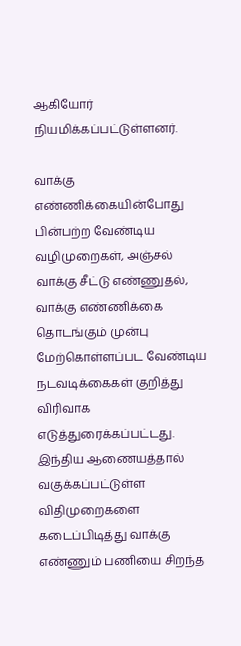ஆகியோர் நியமிக்கப்பட்டுள்ளனர்.

வாக்கு எண்ணிக்கையின்போது பின்பற்ற வேண்டிய வழிமுறைகள், அஞ்சல் வாக்கு சீட்டு எண்ணுதல், வாக்கு எண்ணிக்கை தொடங்கும் முன்பு மேற்கொள்ளப்பட வேண்டிய நடவடிக்கைகள் குறித்து விரிவாக எடுத்துரைக்கப்பட்டது. இந்திய ஆணையத்தால் வகுக்கப்பட்டுள்ள விதிமுறைகளை கடைப்பிடித்து வாக்கு எண்ணும் பணியை சிறந்த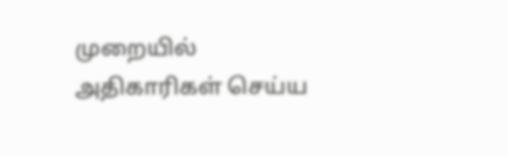முறையில் அதிகாரிகள் செய்ய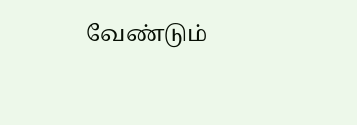வேண்டும்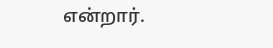என்றார்.